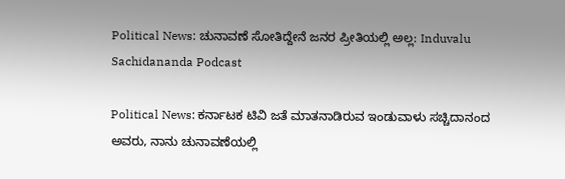Political News: ಚುನಾವಣೆ ಸೋತಿದ್ದೇನೆ ಜನರ ಪ್ರೀತಿಯಲ್ಲಿ ಅಲ್ಲ: Induvalu Sachidananda Podcast

Political News: ಕರ್ನಾಟಕ ಟಿವಿ ಜತೆ ಮಾತನಾಡಿರುವ ಇಂಡುವಾಳು ಸಚ್ಚಿದಾನಂದ ಅವರು, ನಾನು ಚುನಾವಣೆಯಲ್ಲಿ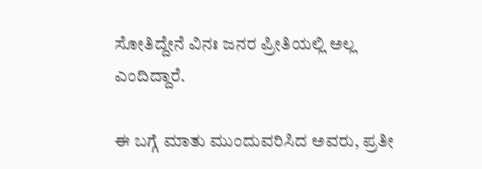ಸೋತಿದ್ದೇನೆ ವಿನಃ ಜನರ ಪ್ರೀತಿಯಲ್ಲಿ ಅಲ್ಲ ಎಂದಿದ್ದಾರೆ.

ಈ ಬಗ್ಗೆ ಮಾತು ಮುಂದುವರಿಸಿದ ಅವರು, ಪ್ರತೀ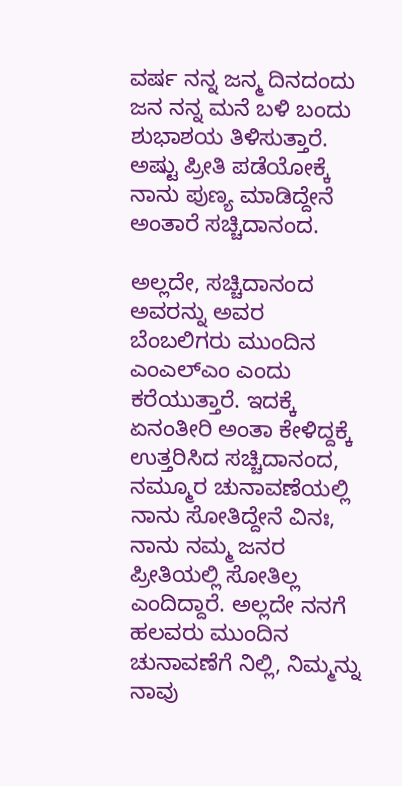ವರ್ಷ ನನ್ನ ಜನ್ಮ ದಿನದಂದು ಜನ ನನ್ನ ಮನೆ ಬಳಿ ಬಂದು ಶುಭಾಶಯ ತಿಳಿಸುತ್ತಾರೆ. ಅಷ್ಟು ಪ್ರೀತಿ ಪಡೆಯೋಕ್ಕೆ ನಾನು ಪುಣ್ಯ ಮಾಡಿದ್ದೇನೆ ಅಂತಾರೆ ಸಚ್ಚಿದಾನಂದ.

ಅಲ್ಲದೇ, ಸಚ್ಚಿದಾನಂದ ಅವರನ್ನು ಅವರ ಬೆಂಬಲಿಗರು ಮುಂದಿನ ಎಂಎಲ್‌ಎಂ ಎಂದು ಕರೆಯುತ್ತಾರೆ. ಇದಕ್ಕೆ ಏನಂತೀರಿ ಅಂತಾ ಕೇಳಿದ್ದಕ್ಕೆ ಉತ್ತರಿಸಿದ ಸಚ್ಚಿದಾನಂದ, ನಮ್ಮೂರ ಚುನಾವಣೆಯಲ್ಲಿ ನಾನು ಸೋತಿದ್ದೇನೆ ವಿನಃ, ನಾನು ನಮ್ಮ ಜನರ ಪ್ರೀತಿಯಲ್ಲಿ ಸೋತಿಲ್ಲ ಎಂದಿದ್ದಾರೆ. ಅಲ್ಲದೇ ನನಗೆ ಹಲವರು ಮುಂದಿನ ಚುನಾವಣೆಗೆ ನಿಲ್ಲಿ, ನಿಮ್ಮನ್ನು ನಾವು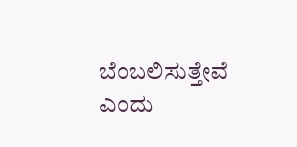ಬೆಂಬಲಿಸುತ್ತೇವೆ ಎಂದು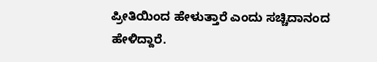ಪ್ರೀತಿಯಿಂದ ಹೇಳುತ್ತಾರೆ ಎಂದು ಸಚ್ಚಿದಾನಂದ ಹೇಳಿದ್ದಾರೆ.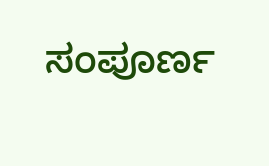ಸಂಪೂರ್ಣ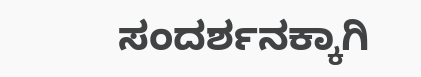ಸಂದರ್ಶನಕ್ಕಾಗಿ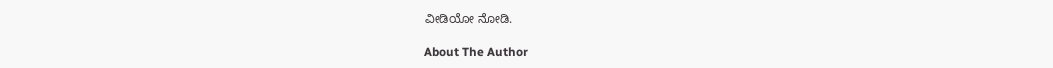ವೀಡಿಯೋ ನೋಡಿ.

About The Author